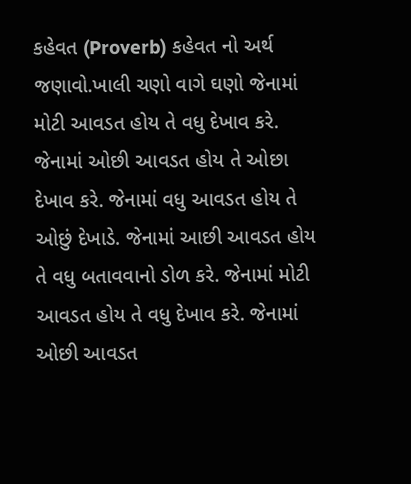કહેવત (Proverb) કહેવત નો અર્થ જણાવો.ખાલી ચણો વાગે ઘણો જેનામાં મોટી આવડત હોય તે વધુ દેખાવ કરે. જેનામાં ઓછી આવડત હોય તે ઓછા દેખાવ કરે. જેનામાં વધુ આવડત હોય તે ઓછું દેખાડે. જેનામાં આછી આવડત હોય તે વધુ બતાવવાનો ડોળ કરે. જેનામાં મોટી આવડત હોય તે વધુ દેખાવ કરે. જેનામાં ઓછી આવડત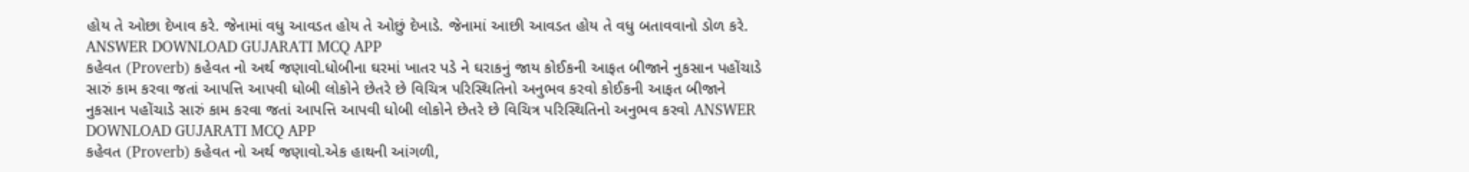હોય તે ઓછા દેખાવ કરે. જેનામાં વધુ આવડત હોય તે ઓછું દેખાડે. જેનામાં આછી આવડત હોય તે વધુ બતાવવાનો ડોળ કરે. ANSWER DOWNLOAD GUJARATI MCQ APP
કહેવત (Proverb) કહેવત નો અર્થ જણાવો.ધોબીના ઘરમાં ખાતર પડે ને ઘરાકનું જાય કોઈકની આફત બીજાને નુકસાન પહોંચાડે સારું કામ કરવા જતાં આપત્તિ આપવી ધોબી લોકોને છેતરે છે વિચિત્ર પરિસ્થિતિનો અનુભવ કરવો કોઈકની આફત બીજાને નુકસાન પહોંચાડે સારું કામ કરવા જતાં આપત્તિ આપવી ધોબી લોકોને છેતરે છે વિચિત્ર પરિસ્થિતિનો અનુભવ કરવો ANSWER DOWNLOAD GUJARATI MCQ APP
કહેવત (Proverb) કહેવત નો અર્થ જણાવો.એક હાથની આંગળી,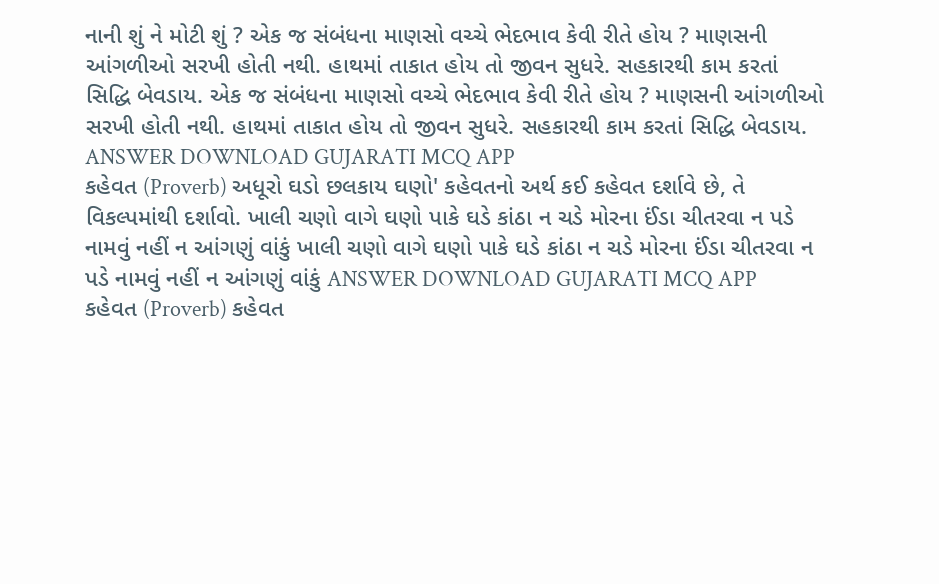નાની શું ને મોટી શું ? એક જ સંબંધના માણસો વચ્ચે ભેદભાવ કેવી રીતે હોય ? માણસની આંગળીઓ સરખી હોતી નથી. હાથમાં તાકાત હોય તો જીવન સુધરે. સહકારથી કામ કરતાં સિદ્ધિ બેવડાય. એક જ સંબંધના માણસો વચ્ચે ભેદભાવ કેવી રીતે હોય ? માણસની આંગળીઓ સરખી હોતી નથી. હાથમાં તાકાત હોય તો જીવન સુધરે. સહકારથી કામ કરતાં સિદ્ધિ બેવડાય. ANSWER DOWNLOAD GUJARATI MCQ APP
કહેવત (Proverb) અધૂરો ઘડો છલકાય ઘણો' કહેવતનો અર્થ કઈ કહેવત દર્શાવે છે, તે વિકલ્પમાંથી દર્શાવો. ખાલી ચણો વાગે ઘણો પાકે ઘડે કાંઠા ન ચડે મોરના ઈંડા ચીતરવા ન પડે નામવું નહીં ન આંગણું વાંકું ખાલી ચણો વાગે ઘણો પાકે ઘડે કાંઠા ન ચડે મોરના ઈંડા ચીતરવા ન પડે નામવું નહીં ન આંગણું વાંકું ANSWER DOWNLOAD GUJARATI MCQ APP
કહેવત (Proverb) કહેવત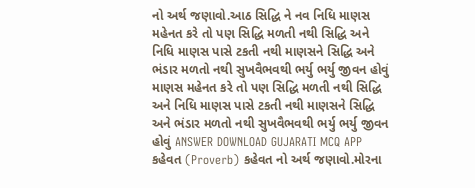નો અર્થ જણાવો.આઠ સિદ્ધિ ને નવ નિધિ માણસ મહેનત કરે તો પણ સિદ્ધિ મળતી નથી સિદ્ધિ અને નિધિ માણસ પાસે ટકતી નથી માણસને સિદ્ધિ અને ભંડાર મળતો નથી સુખવૈભવથી ભર્યુ ભર્યુ જીવન હોવું માણસ મહેનત કરે તો પણ સિદ્ધિ મળતી નથી સિદ્ધિ અને નિધિ માણસ પાસે ટકતી નથી માણસને સિદ્ધિ અને ભંડાર મળતો નથી સુખવૈભવથી ભર્યુ ભર્યુ જીવન હોવું ANSWER DOWNLOAD GUJARATI MCQ APP
કહેવત (Proverb) કહેવત નો અર્થ જણાવો.મોરના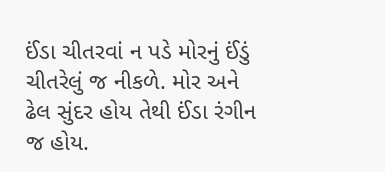ઈંડા ચીતરવાં ન પડે મોરનું ઈંડું ચીતરેલું જ નીકળે. મોર અને ઢેલ સુંદર હોય તેથી ઈંડા રંગીન જ હોય.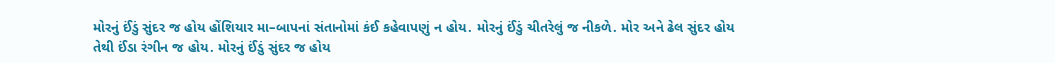મોરનું ઈંડું સુંદર જ હોય હોંશિયાર મા–બાપનાં સંતાનોમાં કંઈ કહેવાપણું ન હોય. મોરનું ઈંડું ચીતરેલું જ નીકળે. મોર અને ઢેલ સુંદર હોય તેથી ઈંડા રંગીન જ હોય. મોરનું ઈંડું સુંદર જ હોય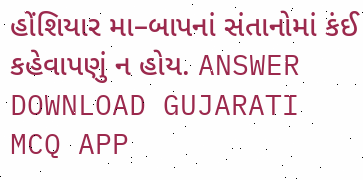હોંશિયાર મા–બાપનાં સંતાનોમાં કંઈ કહેવાપણું ન હોય. ANSWER DOWNLOAD GUJARATI MCQ APP